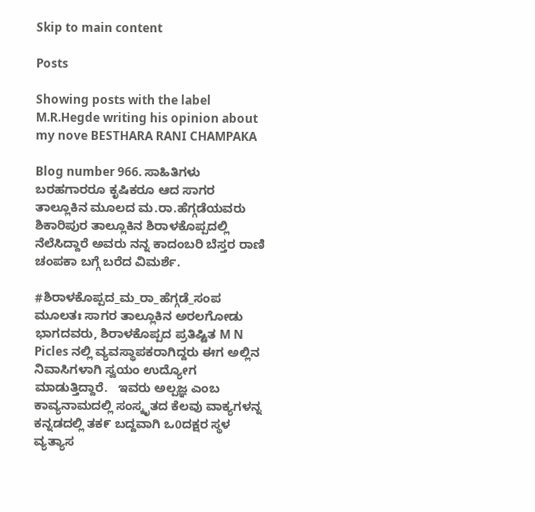Skip to main content

Posts

Showing posts with the label M.R.Hegde writing his opinion about my nove BESTHARA RANI CHAMPAKA

Blog number 966. ಸಾಹಿತಿಗಳು ಬರಹಗಾರರೂ ಕೃಷಿಕರೂ ಆದ ಸಾಗರ ತಾಲ್ಲೂಕಿನ ಮೂಲದ ಮ.ರಾ.ಹೆಗ್ಗಡೆಯವರು ಶಿಕಾರಿಪುರ ತಾಲ್ಲೂಕಿನ ಶಿರಾಳಕೊಪ್ಪದಲ್ಲಿ ನೆಲೆಸಿದ್ದಾರೆ ಅವರು ನನ್ನ ಕಾದಂಬರಿ ಬೆಸ್ತರ ರಾಣಿ ಚಂಪಕಾ ಬಗ್ಗೆ ಬರೆದ ವಿಮರ್ಶೆ.

#ಶಿರಾಳಕೊಪ್ಪದ_ಮ_ರಾ_ಹೆಗ್ಗಡೆ_ಸಂಪ ಮೂಲತಃ ಸಾಗರ ತಾಲ್ಲೂಕಿನ ಅರಲಗೋಡು ಭಾಗದವರು, ಶಿರಾಳಕೊಪ್ಪದ ಪ್ರತಿಷ್ಟಿತ M N Picles ನಲ್ಲಿ ವ್ಯವಸ್ಥಾಪಕರಾಗಿದ್ದರು ಈಗ ಅಲ್ಲಿನ ನಿವಾಸಿಗಳಾಗಿ ಸ್ವಯಂ ಉದ್ಯೋಗ ಮಾಡುತ್ತಿದ್ದಾರೆ.   ಇವರು ಅಲ್ಪಜ್ಞ ಎಂಬ ಕಾವ್ಯನಾಮದಲ್ಲಿ ಸಂಸ್ಕೃತದ ಕೆಲವು ವಾಕ್ಯಗಳನ್ನ ಕನ್ನಡದಲ್ಲಿ ತಕ೯ ಬದ್ದವಾಗಿ ಒ0ದಕ್ಷರ ಸ್ಥಳ  ವ್ಯತ್ಯಾಸ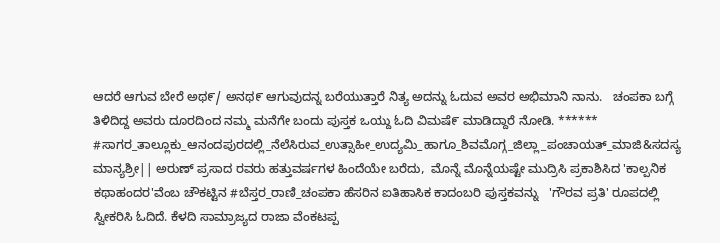ಆದರೆ ಆಗುವ ಬೇರೆ ಅಥ೯/ ಅನಥ೯ ಆಗುವುದನ್ನ ಬರೆಯುತ್ತಾರೆ ನಿತ್ಯ ಅದನ್ನು ಓದುವ ಅವರ ಅಭಿಮಾನಿ ನಾನು.   ಚಂಪಕಾ ಬಗ್ಗೆ ತಿಳಿದಿದ್ದ ಅವರು ದೂರದಿಂದ ನಮ್ಮ ಮನೆಗೇ ಬಂದು ಪುಸ್ತಕ ಒಯ್ದು ಓದಿ ವಿಮಷೆ೯ ಮಾಡಿದ್ದಾರೆ ನೋಡಿ. ****** #ಸಾಗರ_ತಾಲ್ಲೂಕು_ಆನಂದಪುರದಲ್ಲಿ_ನೆಲೆಸಿರುವ_ಉತ್ಸಾಹೀ_ಉದ್ಯಮಿ_ಹಾಗೂ_ಶಿವಮೊಗ್ಗ_ಜಿಲ್ಲಾ_ಪಂಚಾಯತ್_ಮಾಜಿ&ಸದಸ್ಯ   ಮಾನ್ಯಶ್ರೀ|| ಅರುಣ್ ಪ್ರಸಾದ ರವರು ಹತ್ತುವರ್ಷಗಳ ಹಿಂದೆಯೇ ಬರೆದು,  ಮೊನ್ನೆ ಮೊನ್ನೆಯಷ್ಟೇ ಮುದ್ರಿಸಿ ಪ್ರಕಾಶಿಸಿದ 'ಕಾಲ್ಪನಿಕ ಕಥಾಹಂದರ'ವೆಂಬ ಚೌಕಟ್ಟಿನ #ಬೆಸ್ತರ_ರಾಣಿ_ಚಂಪಕಾ ಹೆಸರಿನ ಐತಿಹಾಸಿಕ ಕಾದಂಬರಿ ಪುಸ್ತಕವನ್ನು   'ಗೌರವ ಪ್ರತಿ' ರೂಪದಲ್ಲಿ ಸ್ವೀಕರಿಸಿ ಓದಿದೆ. ಕೆಳದಿ ಸಾಮ್ರಾಜ್ಯದ ರಾಜಾ ವೆಂಕಟಪ್ಪ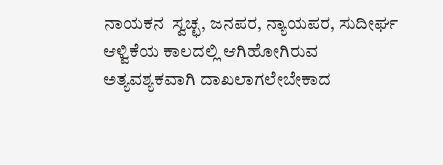ನಾಯಕನ  ಸ್ವಚ್ಛ, ಜನಪರ, ನ್ಯಾಯಪರ, ಸುದೀರ್ಘ ಆಳ್ವಿಕೆಯ ಕಾಲದಲ್ಲಿ ಆಗಿಹೋಗಿರುವ  ಅತ್ಯವಶ್ಯಕವಾಗಿ ದಾಖಲಾಗಲೇಬೇಕಾದ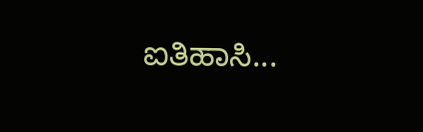ಐತಿಹಾಸಿ...